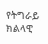የትግራይ ክልላዊ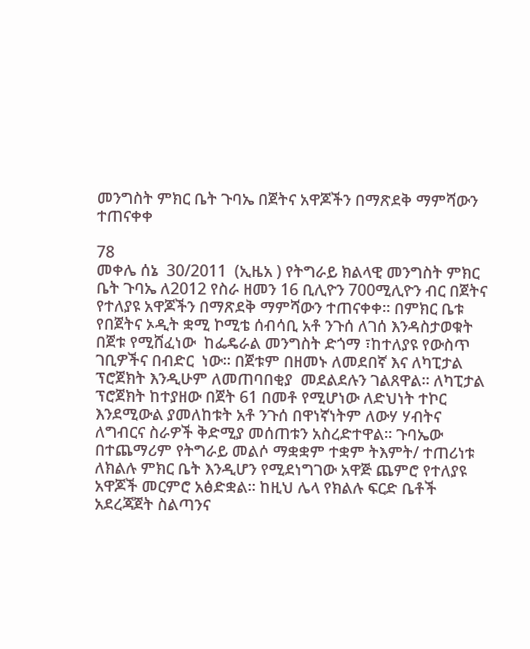መንግስት ምክር ቤት ጉባኤ በጀትና አዋጆችን በማጽደቅ ማምሻውን ተጠናቀቀ

78
መቀሌ ሰኔ  30/2011  (ኢዜአ ) የትግራይ ክልላዊ መንግስት ምክር ቤት ጉባኤ ለ2012 የስራ ዘመን 16 ቢሊዮን 700ሚሊዮን ብር በጀትና የተለያዩ አዋጆችን በማጽደቅ ማምሻውን ተጠናቀቀ። በምክር ቤቱ የበጀትና ኦዲት ቋሚ ኮሚቴ ሰብሳቢ አቶ ንጉሰ ለገሰ እንዳስታወቁት  በጀቱ የሚሸፈነው  ከፌዴራል መንግስት ድጎማ ፣ከተለያዩ የውስጥ ገቢዎችና በብድር  ነው። በጀቱም በዘመኑ ለመደበኛ እና ለካፒታል ፕሮጀክት እንዲሁም ለመጠባበቂያ  መደልደሉን ገልጸዋል። ለካፒታል ፕሮጀክት ከተያዘው በጀት 61 በመቶ የሚሆነው ለድህነት ተኮር እንደሚውል ያመለከቱት አቶ ንጉሰ በዋነኛነትም ለውሃ ሃብትና  ለግብርና ስራዎች ቅድሚያ መሰጠቱን አስረድተዋል። ጉባኤው በተጨማሪም የትግራይ መልሶ ማቋቋም ተቋም ትእምት/ ተጠሪነቱ ለክልሉ ምክር ቤት እንዲሆን የሚደነግገው አዋጅ ጨምሮ የተለያዩ አዋጆች መርምሮ አፅድቋል። ከዚህ ሌላ የክልሉ ፍርድ ቤቶች አደረጃጀት ስልጣንና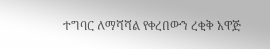ተግባር ለማሻሻል የቀረበውን ረቂቅ አዋጅ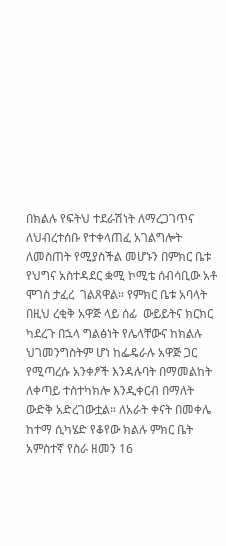በክልሉ የፍትህ ተደራሽነት ለማረጋገጥና ለህብረተሰቡ የተቀላጠፈ አገልግሎት ለመስጠት የሚያስችል መሆኑን በምክር ቤቱ የህግና አስተዳደር ቋሚ ኮሚቴ ሰብሳቢው አቶ ሞገስ ታፈረ  ገልጸዋል። የምክር ቤቱ አባላት በዚህ ረቂቅ አዋጅ ላይ ሰፊ  ውይይትና ክርክር ካደረጉ በኋላ ግልፅነት የሌላቸውና ከክልሉ  ህገመንግስትም ሆነ ከፌዴራሉ አዋጅ ጋር የሚጣረሱ አንቀፆች እንዳሉባት በማመልከት  ለቀጣይ ተስተካክሎ እንዲቀርብ በማለት ውድቅ አድረገውቷል። ለአራት ቀናት በመቀሌ  ከተማ ሲካሄድ የቆየው ክልሉ ምክር ቤት አምስተኛ የስራ ዘመን 16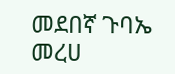መደበኛ ጉባኤ መረሀ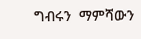ግብሩን  ማምሻውን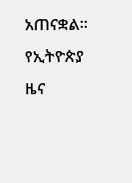አጠናቋል።
የኢትዮጵያ ዜና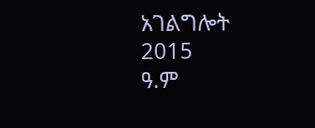አገልግሎት
2015
ዓ.ም